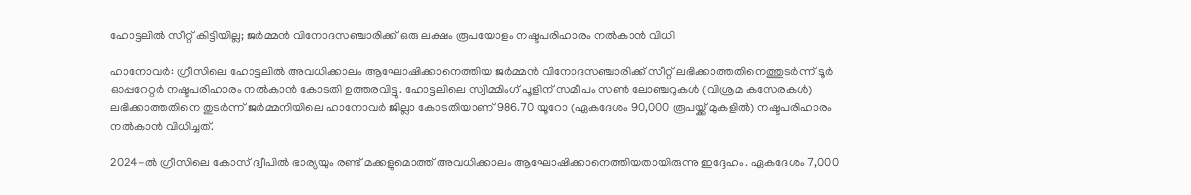ഹോട്ടലിൽ സീറ്റ് കിട്ടിയില്ല; ജർമ്മൻ വിനോദസഞ്ചാരിക്ക് ഒരു ലക്ഷം രൂപയോളം നഷ്ടപരിഹാരം നൽകാൻ വിധി

ഹാനോവർ: ഗ്രീസിലെ ഹോട്ടലിൽ അവധിക്കാലം ആഘോഷിക്കാനെത്തിയ ജർമ്മൻ വിനോദസഞ്ചാരിക്ക് സീറ്റ് ലഭിക്കാത്തതിനെത്തുടർന്ന് ടൂർ ഓപ്പറേറ്റർ നഷ്ടപരിഹാരം നൽകാൻ കോടതി ഉത്തരവിട്ടു. ഹോട്ടലിലെ സ്വിമ്മിംഗ് പൂളിന് സമീപം സൺ ലോഞ്ചറുകൾ (വിശ്രമ കസേരകൾ) ലഭിക്കാത്തതിനെ തുടർന്ന് ജർമ്മനിയിലെ ഹാനോവർ ജില്ലാ കോടതിയാണ് 986.70 യൂറോ (ഏകദേശം 90,000 രൂപയ്ക്ക് മുകളിൽ) നഷ്ടപരിഹാരം നൽകാൻ വിധിച്ചത്.

2024-ൽ ഗ്രീസിലെ കോസ് ദ്വീപിൽ ഭാര്യയും രണ്ട് മക്കളുമൊത്ത് അവധിക്കാലം ആഘോഷിക്കാനെത്തിയതായിരുന്നു ഇദ്ദേഹം. ഏകദേശം 7,000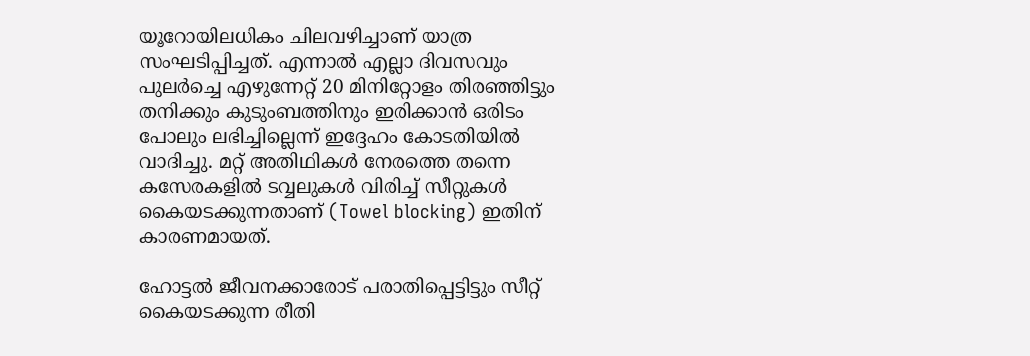യൂറോയിലധികം ചിലവഴിച്ചാണ് യാത്ര സംഘടിപ്പിച്ചത്. എന്നാൽ എല്ലാ ദിവസവും പുലർച്ചെ എഴുന്നേറ്റ് 20 മിനിറ്റോളം തിരഞ്ഞിട്ടും തനിക്കും കുടുംബത്തിനും ഇരിക്കാൻ ഒരിടം പോലും ലഭിച്ചില്ലെന്ന് ഇദ്ദേഹം കോടതിയിൽ വാദിച്ചു. മറ്റ് അതിഥികൾ നേരത്തെ തന്നെ കസേരകളിൽ ടവ്വലുകൾ വിരിച്ച് സീറ്റുകൾ കൈയടക്കുന്നതാണ് (Towel blocking) ഇതിന് കാരണമായത്.

ഹോട്ടൽ ജീവനക്കാരോട് പരാതിപ്പെട്ടിട്ടും സീറ്റ് കൈയടക്കുന്ന രീതി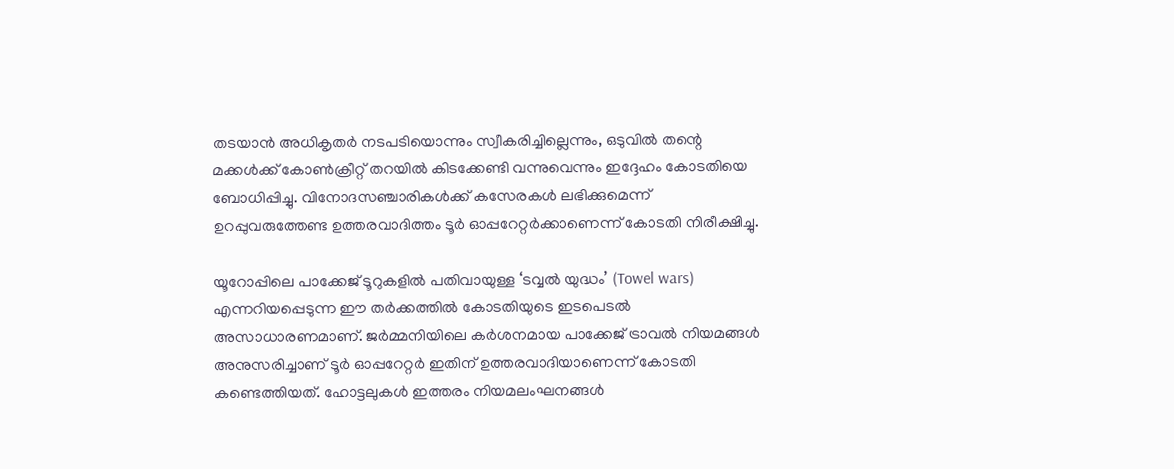തടയാൻ അധികൃതർ നടപടിയൊന്നും സ്വീകരിച്ചില്ലെന്നും, ഒടുവിൽ തന്റെ മക്കൾക്ക് കോൺക്രീറ്റ് തറയിൽ കിടക്കേണ്ടി വന്നുവെന്നും ഇദ്ദേഹം കോടതിയെ ബോധിപ്പിച്ചു. വിനോദസഞ്ചാരികൾക്ക് കസേരകൾ ലഭിക്കുമെന്ന് ഉറപ്പുവരുത്തേണ്ട ഉത്തരവാദിത്തം ടൂർ ഓപ്പറേറ്റർക്കാണെന്ന് കോടതി നിരീക്ഷിച്ചു.

യൂറോപ്പിലെ പാക്കേജ് ടൂറുകളിൽ പതിവായുള്ള ‘ടവ്വൽ യുദ്ധം’ (Towel wars) എന്നറിയപ്പെടുന്ന ഈ തർക്കത്തിൽ കോടതിയുടെ ഇടപെടൽ അസാധാരണമാണ്. ജർമ്മനിയിലെ കർശനമായ പാക്കേജ് ട്രാവൽ നിയമങ്ങൾ അനുസരിച്ചാണ് ടൂർ ഓപ്പറേറ്റർ ഇതിന് ഉത്തരവാദിയാണെന്ന് കോടതി കണ്ടെത്തിയത്. ഹോട്ടലുകൾ ഇത്തരം നിയമലംഘനങ്ങൾ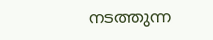നടത്തുന്ന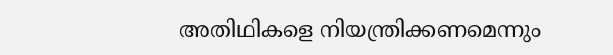അതിഥികളെ നിയന്ത്രിക്കണമെന്നും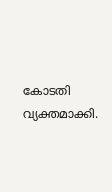കോടതി വ്യക്തമാക്കി.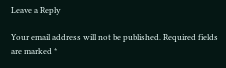Leave a Reply

Your email address will not be published. Required fields are marked *